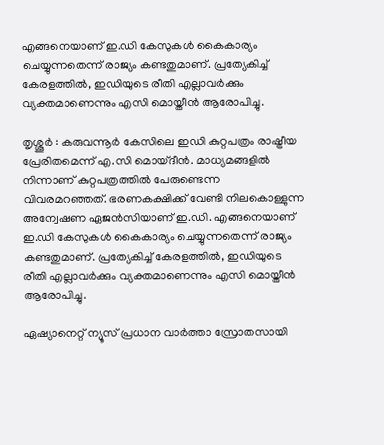എങ്ങനെയാണ് ഇ.ഡി കേസുകൾ കൈകാര്യം ചെയ്യുന്നതെന്ന് രാജ്യം കണ്ടതുമാണ്. പ്രത്യേകിച്ച് കേരളത്തിൽ, ഇഡിയുടെ രീതി എല്ലാവർക്കും വ്യക്തമാണെന്നും എസി മൊയ്തീൻ ആരോപിച്ചു.

തൃശ്ശൂർ : കരുവന്നൂർ കേസിലെ ഇഡി കുറ്റപത്രം രാഷ്ട്രീയ പ്രേരിതമെന്ന് എ.സി മൊയ്ദീൻ. മാധ്യമങ്ങളിൽ നിന്നാണ് കുറ്റപത്രത്തിൽ പേരുണ്ടെന്ന വിവരമറഞ്ഞത്. ഭരണകക്ഷിക്ക് വേണ്ടി നിലകൊള്ളുന്ന അന്വേഷണ ഏജൻസിയാണ് ഇ.ഡി. എങ്ങനെയാണ് ഇ.ഡി കേസുകൾ കൈകാര്യം ചെയ്യുന്നതെന്ന് രാജ്യം കണ്ടതുമാണ്. പ്രത്യേകിച്ച് കേരളത്തിൽ, ഇഡിയുടെ രീതി എല്ലാവർക്കും വ്യക്തമാണെന്നും എസി മൊയ്തീൻ ആരോപിച്ചു.

ഏഷ്യാനെറ്റ് ന്യൂസ് പ്രധാന വാർത്താ സ്രോതസായി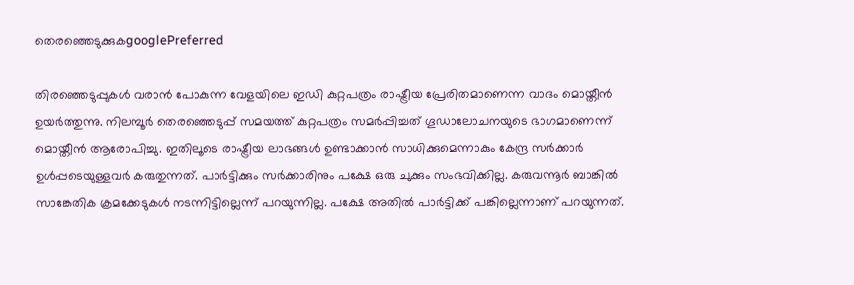തെരഞ്ഞെടുക്കുകgooglePreferred

തിരഞ്ഞെടുപ്പുകൾ വരാൻ പോകുന്ന വേളയിലെ ഇഡി കുറ്റപത്രം രാഷ്ട്രീയ പ്രേരിതമാണെന്ന വാദം മൊയ്തീൻ ഉയർത്തുന്നു. നിലമ്പൂർ തെരഞ്ഞെടുപ്പ് സമയത്ത് കുറ്റപത്രം സമർപ്പിച്ചത് ഗൂഡാലോചനയുടെ ഭാഗമാണെന്ന് മൊയ്തീൻ ആരോപിച്ചു. ഇതിലൂടെ രാഷ്ട്രീയ ലാഭങ്ങൾ ഉണ്ടാക്കാൻ സാധിക്കുമെന്നാകും കേന്ദ്ര സർക്കാർ ഉൾപ്പടെയുള്ളവർ കരുതുന്നത്. പാർട്ടിക്കും സർക്കാരിനും പക്ഷേ ഒരു ചുക്കും സംഭവിക്കില്ല. കരുവന്നൂർ ബാങ്കിൽ സാങ്കേതിക ക്രമക്കേടുകൾ നടന്നിട്ടില്ലെന്ന് പറയുന്നില്ല. പക്ഷേ അതിൽ പാർട്ടിക്ക് പങ്കില്ലെന്നാണ് പറയുന്നത്.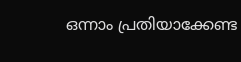ഒന്നാം പ്രതിയാക്കേണ്ട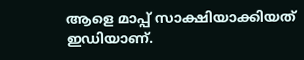ആളെ മാപ്പ് സാക്ഷിയാക്കിയത് ഇഡിയാണ്.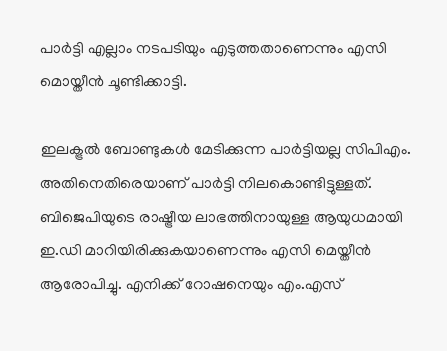പാർട്ടി എല്ലാം നടപടിയും എടുത്തതാണെന്നും എസി മൊയ്തീൻ ചൂണ്ടിക്കാട്ടി.

ഇലക്ട്രൽ ബോണ്ടുകൾ മേടിക്കുന്ന പാർട്ടിയല്ല സിപിഎം. അതിനെതിരെയാണ് പാർട്ടി നിലകൊണ്ടിട്ടുള്ളത്. ബിജെപിയുടെ രാഷ്ട്രീയ ലാഭത്തിനായുള്ള ആയുധമായി ഇ.ഡി മാറിയിരിക്കുകയാണെന്നും എസി മെയ്തീൻ ആരോപിച്ചു. എനിക്ക് റോഷനെയും എം.എസ്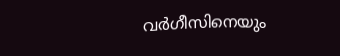വർഗീസിനെയും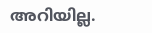അറിയില്ല.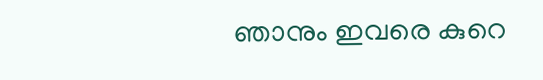ഞാനും ഇവരെ കുറെ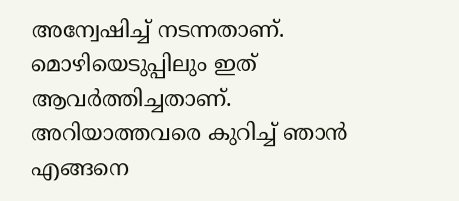അന്വേഷിച്ച് നടന്നതാണ്. മൊഴിയെടുപ്പിലും ഇത് ആവർത്തിച്ചതാണ്. അറിയാത്തവരെ കുറിച്ച് ഞാൻ എങ്ങനെ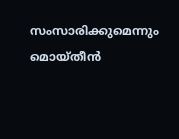സംസാരിക്കുമെന്നും മൊയ്തീൻ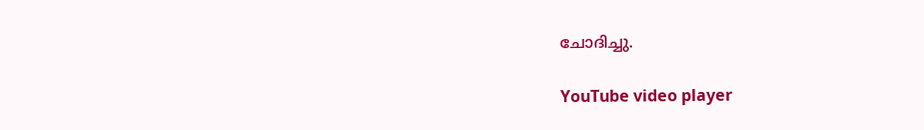ചോദിച്ചു.

YouTube video player